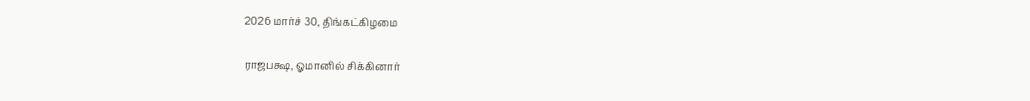2026 மார்ச் 30, திங்கட்கிழமை

ராஜபக்ஷ, ஓமானில் சிக்கினார்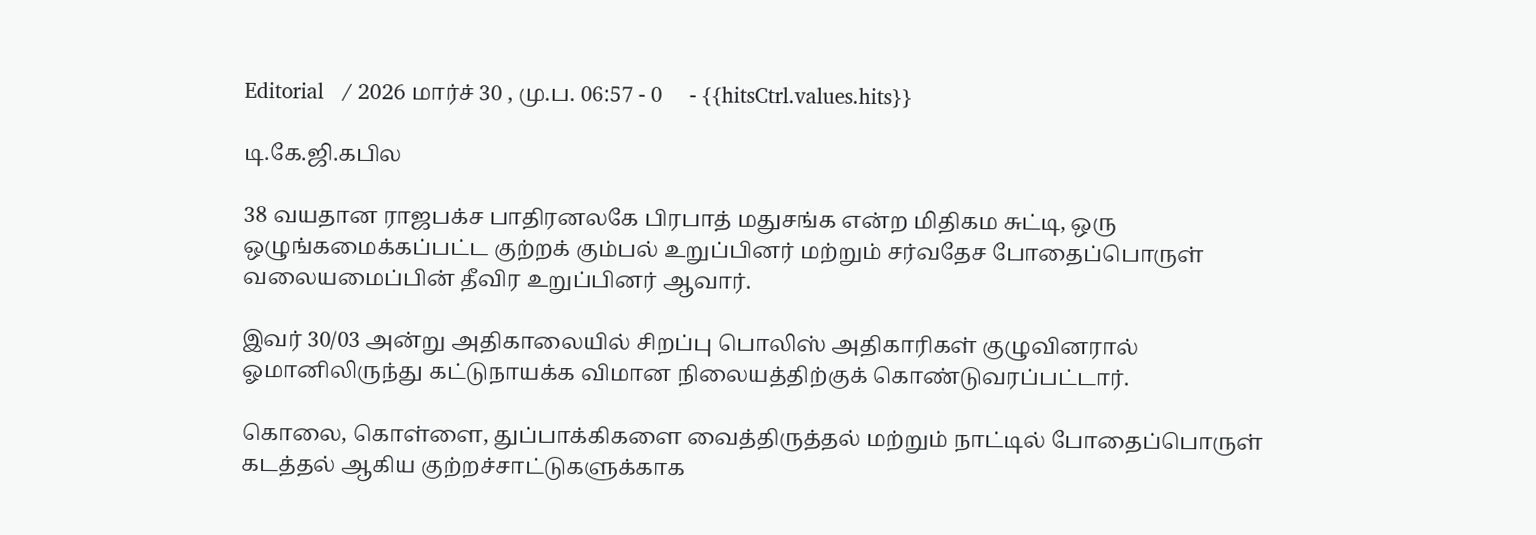Editorial   / 2026 மார்ச் 30 , மு.ப. 06:57 - 0     - {{hitsCtrl.values.hits}}

டி.கே.ஜி.கபில

38 வயதான ராஜபக்ச பாதிரனலகே பிரபாத் மதுசங்க என்ற மிதிகம சுட்டி, ஒரு ஒழுங்கமைக்கப்பட்ட குற்றக் கும்பல் உறுப்பினர் மற்றும் சர்வதேச போதைப்பொருள் வலையமைப்பின் தீவிர உறுப்பினர் ஆவார்.

இவர் 30/03 அன்று அதிகாலையில் சிறப்பு பொலிஸ் அதிகாரிகள் குழுவினரால் ஓமானிலிருந்து கட்டுநாயக்க விமான நிலையத்திற்குக் கொண்டுவரப்பட்டார்.

கொலை, கொள்ளை, துப்பாக்கிகளை வைத்திருத்தல் மற்றும் நாட்டில் போதைப்பொருள் கடத்தல் ஆகிய குற்றச்சாட்டுகளுக்காக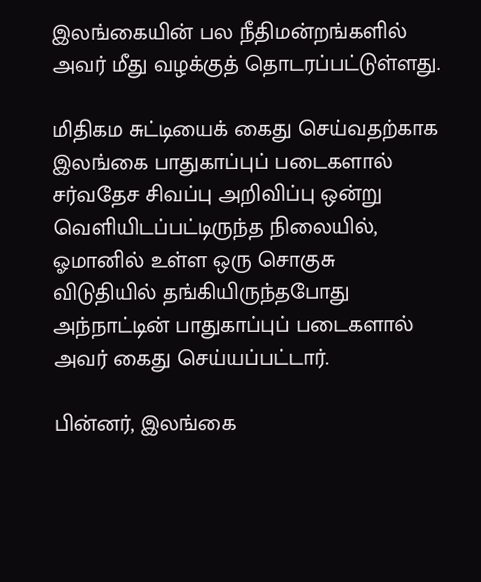இலங்கையின் பல நீதிமன்றங்களில் அவர் மீது வழக்குத் தொடரப்பட்டுள்ளது.

மிதிகம சுட்டியைக் கைது செய்வதற்காக இலங்கை பாதுகாப்புப் படைகளால் சர்வதேச சிவப்பு அறிவிப்பு ஒன்று வெளியிடப்பட்டிருந்த நிலையில், ஓமானில் உள்ள ஒரு சொகுசு விடுதியில் தங்கியிருந்தபோது அந்நாட்டின் பாதுகாப்புப் படைகளால் அவர் கைது செய்யப்பட்டார்.

பின்னர், இலங்கை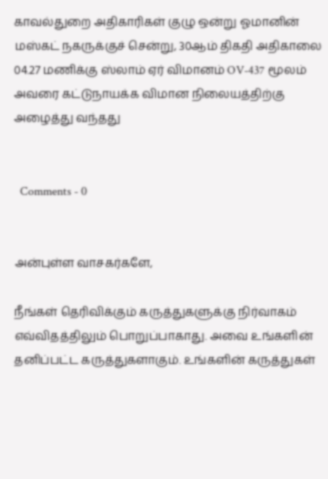காவல்துறை அதிகாரிகள் குழு ஒன்று ஓமானின் மஸ்கட் நகருக்குச் சென்று, 30ஆம் திகதி அதிகாலை 04.27 மணிக்கு ஸ்லாம் ஏர் விமானம் OV-437 மூலம் அவரை கட்டுநாயக்க விமான நிலையத்திற்கு அழைத்து வந்தது


  Comments - 0


அன்புள்ள வாசகர்களே,

நீங்கள் தெரிவிக்கும் கருத்துகளுக்கு நிர்வாகம் எவ்விதத்திலும் பொறுப்பாகாது. அவை உங்களின் தனிப்பட்ட கருத்துகளாகும். உங்களின் கருத்துகள்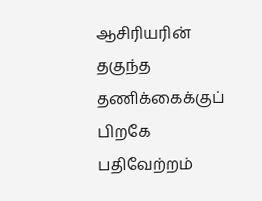ஆசிரியரின் தகுந்த தணிக்கைக்குப் பிறகே பதிவேற்றம்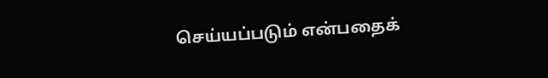செய்யப்படும் என்பதைக்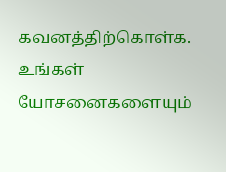கவனத்திற்கொள்க. உங்கள் யோசனைகளையும்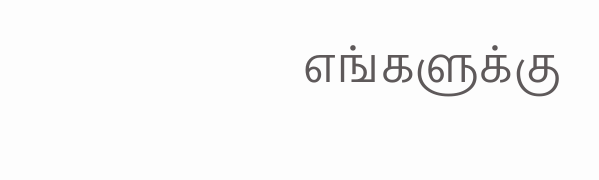எங்களுக்கு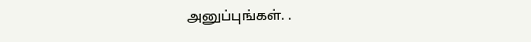அனுப்புங்கள். .